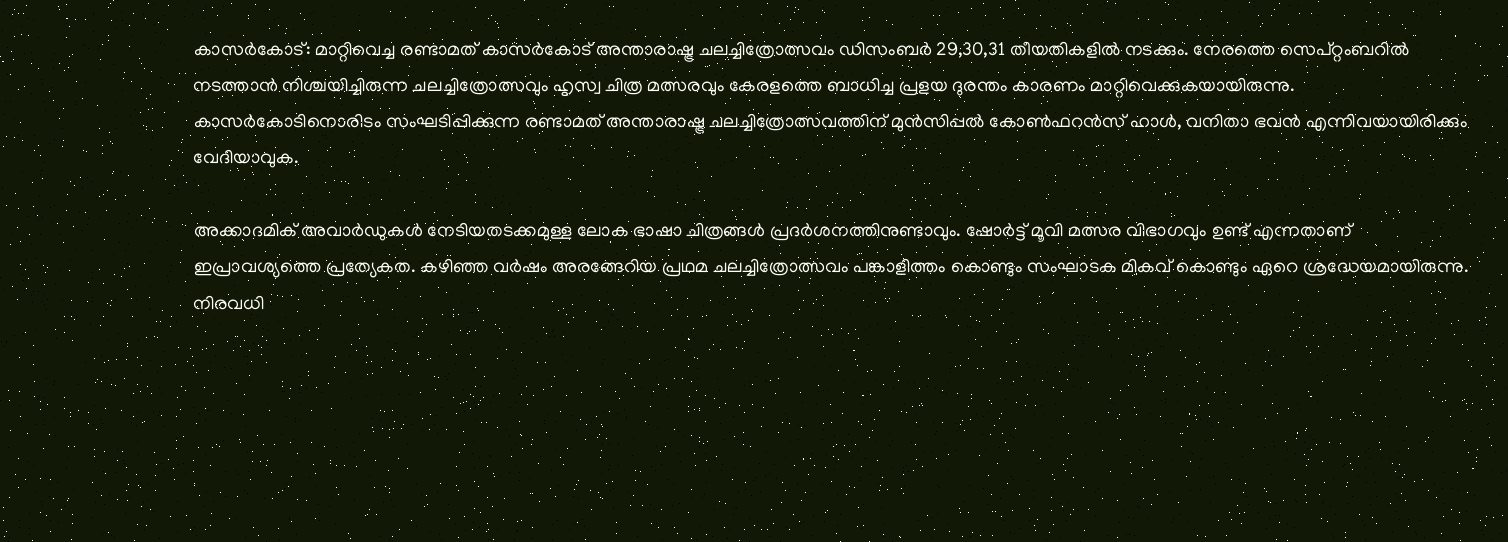കാസർകോട്: മാറ്റിവെച്ച രണ്ടാമത് കാസർകോട് അന്താരാഷ്ട്ര ചലച്ചിത്രോത്സവം ഡിസംബർ 29,30,31 തീയതികളിൽ നടക്കും. നേരത്തെ സെപ്റ്റംബറിൽ നടത്താൻ നിശ്ചയിച്ചിരുന്ന ചലച്ചിത്രോത്സവും ഹൃസ്വ ചിത്ര മത്സരവും കേരളത്തെ ബാധിച്ച പ്രളയ ദുരന്തം കാരണം മാറ്റിവെക്കുകയായിരുന്നു. കാസർകോടിനൊരിടം സംഘടിപ്പിക്കുന്ന രണ്ടാമത് അന്താരാഷ്ട്ര ചലച്ചിത്രോത്സവത്തിന് മുൻസിപ്പൽ കോൺഫറൻസ് ഹാൾ, വനിതാ ഭവൻ എന്നിവയായിരിക്കും വേദിയാവുക.

അക്കാദമിക് അവാർഡുകൾ നേടിയതടക്കമുള്ള ലോക ഭാഷാ ചിത്രങ്ങൾ പ്രദർശനത്തിനുണ്ടാവും. ഷോർട്ട് മൂവി മത്സര വിഭാഗവും ഉണ്ട് എന്നതാണ് ഇപ്രാവശ്യത്തെ പ്രത്യേകത. കഴിഞ്ഞ വർഷം അരങ്ങേറിയ പ്രഥമ ചലച്ചിത്രോത്സവം പങ്കാളിത്തം കൊണ്ടും സംഘാടക മികവ് കൊണ്ടും ഏറെ ശ്രദ്ധേയമായിരുന്നു. നിരവധി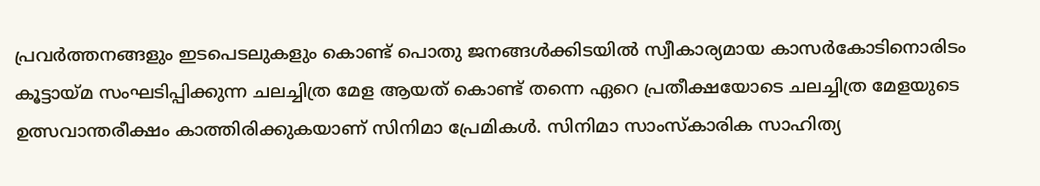പ്രവർത്തനങ്ങളും ഇടപെടലുകളും കൊണ്ട് പൊതു ജനങ്ങൾക്കിടയിൽ സ്വീകാര്യമായ കാസർകോടിനൊരിടം കൂട്ടായ്മ സംഘടിപ്പിക്കുന്ന ചലച്ചിത്ര മേള ആയത് കൊണ്ട് തന്നെ ഏറെ പ്രതീക്ഷയോടെ ചലച്ചിത്ര മേളയുടെ ഉത്സവാന്തരീക്ഷം കാത്തിരിക്കുകയാണ് സിനിമാ പ്രേമികൾ. സിനിമാ സാംസ്കാരിക സാഹിത്യ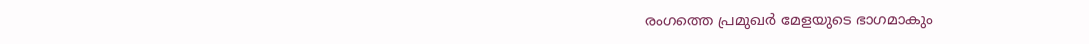രംഗത്തെ പ്രമുഖർ മേളയുടെ ഭാഗമാകും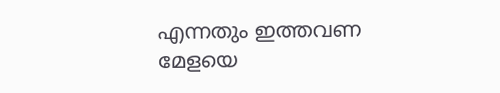എന്നതും ഇത്തവണ മേളയെ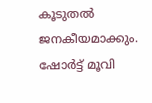കൂടുതൽ ജനകീയമാക്കും. ഷോർട്ട് മൂവി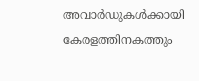അവാർഡുകൾക്കായി കേരളത്തിനകത്തും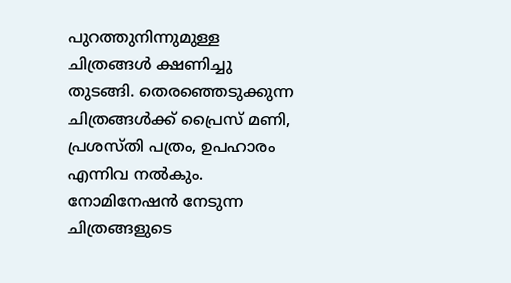പുറത്തുനിന്നുമുള്ള ചിത്രങ്ങൾ ക്ഷണിച്ചു തുടങ്ങി. തെരഞ്ഞെടുക്കുന്ന ചിത്രങ്ങൾക്ക് പ്രൈസ് മണി, പ്രശസ്തി പത്രം, ഉപഹാരം എന്നിവ നൽകും. നോമിനേഷൻ നേടുന്ന ചിത്രങ്ങളുടെ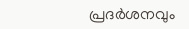പ്രദർശനവും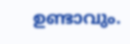ഉണ്ടാവും.